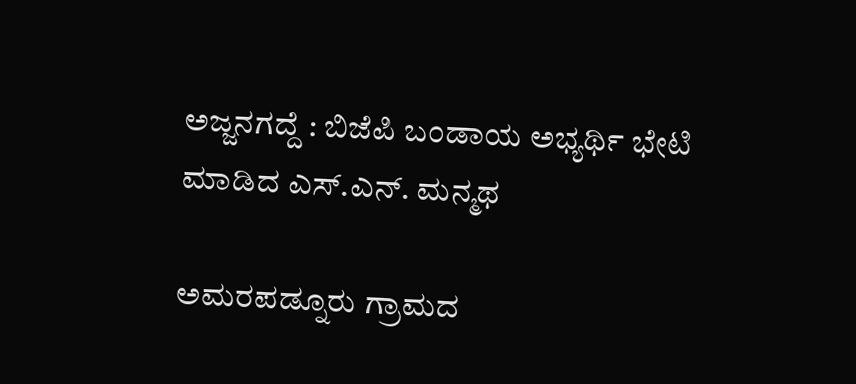ಅಜ್ಜನಗದ್ದೆ : ಬಿಜೆಪಿ ಬಂಡಾಯ ಅಭ್ಯರ್ಥಿ ಭೇಟಿ ಮಾಡಿದ ಎಸ್.ಎನ್. ಮನ್ಮಥ

ಅಮರಪಡ್ನೂರು ಗ್ರಾಮದ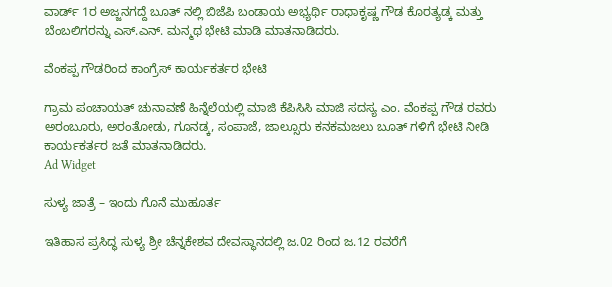ವಾರ್ಡ್ 1ರ ಅಜ್ಜನಗದ್ದೆ ಬೂತ್ ನಲ್ಲಿ ಬಿಜೆಪಿ ಬಂಡಾಯ ಅಭ್ಯರ್ಥಿ ರಾಧಾಕೃಷ್ಣ ಗೌಡ ಕೊರತ್ಯಡ್ಕ ಮತ್ತು ಬೆಂಬಲಿಗರನ್ನು ಎಸ್.ಎನ್. ಮನ್ಮಥ ಭೇಟಿ ಮಾಡಿ ಮಾತನಾಡಿದರು.

ವೆಂಕಪ್ಪ ಗೌಡರಿಂದ ಕಾಂಗ್ರೆಸ್ ಕಾರ್ಯಕರ್ತರ ಭೇಟಿ

ಗ್ರಾಮ ಪಂಚಾಯತ್ ಚುನಾವಣೆ ಹಿನ್ನೆಲೆಯಲ್ಲಿ ಮಾಜಿ ಕೆಪಿಸಿಸಿ ಮಾಜಿ ಸದಸ್ಯ ಎಂ. ವೆಂಕಪ್ಪ ಗೌಡ ರವರು ಅರಂಬೂರು, ಅರಂತೋಡು, ಗೂನಡ್ಕ, ಸಂಪಾಜೆ, ಜಾಲ್ಸೂರು ಕನಕಮಜಲು ಬೂತ್ ಗಳಿಗೆ ಭೇಟಿ ನೀಡಿ ಕಾರ್ಯಕರ್ತರ ಜತೆ ಮಾತನಾಡಿದರು.
Ad Widget

ಸುಳ್ಯ ಜಾತ್ರೆ – ಇಂದು ಗೊನೆ ಮುಹೂರ್ತ

ಇತಿಹಾಸ ಪ್ರಸಿದ್ಧ ಸುಳ್ಯ ಶ್ರೀ ಚೆನ್ನಕೇಶವ ದೇವಸ್ಥಾನದಲ್ಲಿ ಜ.02 ರಿಂದ ಜ.12 ರವರೆಗೆ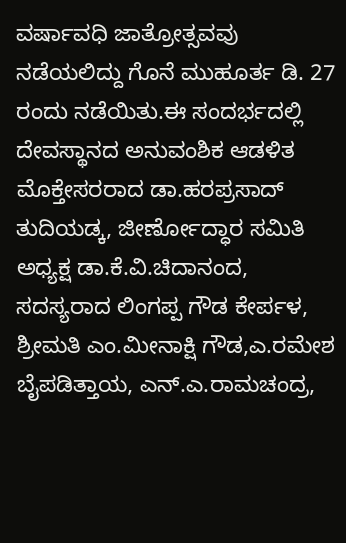ವರ್ಷಾವಧಿ ಜಾತ್ರೋತ್ಸವವು ನಡೆಯಲಿದ್ದು ಗೊನೆ ಮುಹೂರ್ತ ಡಿ. 27 ರಂದು ನಡೆಯಿತು.ಈ ಸಂದರ್ಭದಲ್ಲಿ ದೇವಸ್ಥಾನದ ಅನುವಂಶಿಕ ಆಡಳಿತ ಮೊಕ್ತೇಸರರಾದ ಡಾ.ಹರಪ್ರಸಾದ್ ತುದಿಯಡ್ಕ, ಜೀರ್ಣೋದ್ಧಾರ ಸಮಿತಿ ಅಧ್ಯಕ್ಷ ಡಾ.ಕೆ.ವಿ.ಚಿದಾನಂದ, ಸದಸ್ಯರಾದ ಲಿಂಗಪ್ಪ ಗೌಡ ಕೇರ್ಪಳ, ಶ್ರೀಮತಿ ಎಂ.ಮೀನಾಕ್ಷಿ ಗೌಡ,ಎ.ರಮೇಶ ಬೈಪಡಿತ್ತಾಯ, ಎನ್.ಎ.ರಾಮಚಂದ್ರ,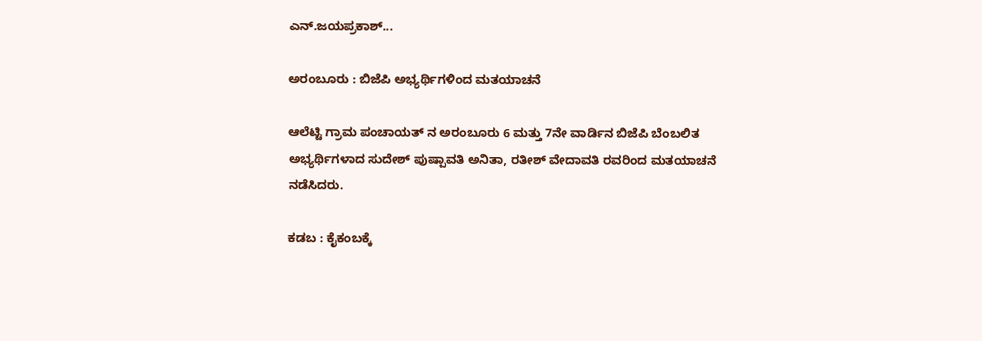ಎನ್.ಜಯಪ್ರಕಾಶ್...

ಅರಂಬೂರು : ಬಿಜೆಪಿ ಅಭ್ಯರ್ಥಿಗಳಿಂದ ಮತಯಾಚನೆ

ಆಲೆಟ್ಟಿ ಗ್ರಾಮ ಪಂಚಾಯತ್ ನ ಅರಂಬೂರು 6 ಮತ್ತು 7ನೇ ವಾರ್ಡಿನ ಬಿಜೆಪಿ ಬೆಂಬಲಿತ ಅಭ್ಯರ್ಥಿಗಳಾದ ಸುದೇಶ್ ಪುಷ್ಪಾವತಿ ಅನಿತಾ, ರತೀಶ್ ವೇದಾವತಿ ರವರಿಂದ ಮತಯಾಚನೆ ನಡೆಸಿದರು.

ಕಡಬ : ಕೈಕಂಬಕ್ಕೆ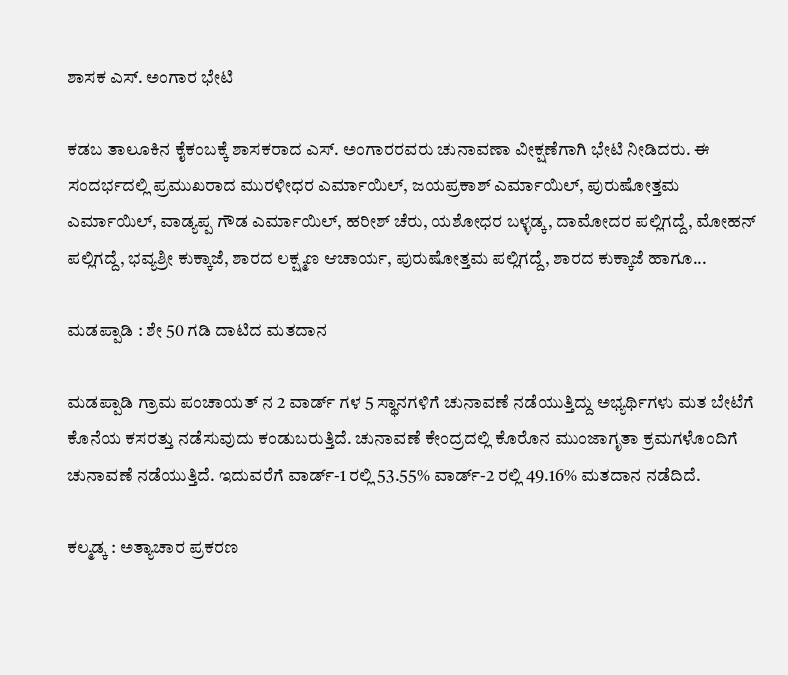ಶಾಸಕ ಎಸ್. ಅಂಗಾರ ಭೇಟಿ

ಕಡಬ ತಾಲೂಕಿನ ಕೈಕಂಬಕ್ಕೆ ಶಾಸಕರಾದ ಎಸ್. ಅಂಗಾರರವರು ಚುನಾವಣಾ ವೀಕ್ಷಣೆಗಾಗಿ ಭೇಟಿ ನೀಡಿದರು. ಈ ಸಂದರ್ಭದಲ್ಲಿ ಪ್ರಮುಖರಾದ ಮುರಳೀಧರ ಎರ್ಮಾಯಿಲ್, ಜಯಪ್ರಕಾಶ್ ಎರ್ಮಾಯಿಲ್, ಪುರುಷೋತ್ತಮ ಎರ್ಮಾಯಿಲ್, ವಾಡ್ಯಪ್ಪ ಗೌಡ ಎರ್ಮಾಯಿಲ್, ಹರೀಶ್ ಚೆರು, ಯಶೋಧರ ಬಳ್ಳಡ್ಕ, ದಾಮೋದರ ಪಲ್ಲಿಗದ್ದೆ, ಮೋಹನ್ ಪಲ್ಲಿಗದ್ದೆ, ಭವ್ಯಶ್ರೀ ಕುಕ್ಕಾಜೆ, ಶಾರದ ಲಕ್ಷ್ಮಣ ಆಚಾರ್ಯ, ಪುರುಷೋತ್ತಮ ಪಲ್ಲಿಗದ್ದೆ, ಶಾರದ ಕುಕ್ಕಾಜೆ ಹಾಗೂ...

ಮಡಪ್ಪಾಡಿ : ಶೇ 50 ಗಡಿ ದಾಟಿದ ಮತದಾನ

ಮಡಪ್ಪಾಡಿ ಗ್ರಾಮ ಪಂಚಾಯತ್ ನ 2 ವಾರ್ಡ್ ಗಳ 5 ಸ್ಥಾನಗಳಿಗೆ ಚುನಾವಣೆ ನಡೆಯುತ್ತಿದ್ದು ಅಭ್ಯರ್ಥಿಗಳು ಮತ ಬೇಟೆಗೆ ಕೊನೆಯ ಕಸರತ್ತು ನಡೆಸುವುದು ಕಂಡುಬರುತ್ತಿದೆ. ಚುನಾವಣೆ ಕೇಂದ್ರದಲ್ಲಿ ಕೊರೊನ ಮುಂಜಾಗೃತಾ ಕ್ರಮಗಳೊಂದಿಗೆ ಚುನಾವಣೆ ನಡೆಯುತ್ತಿದೆ. ಇದುವರೆಗೆ ವಾರ್ಡ್-1 ರಲ್ಲಿ 53.55% ವಾರ್ಡ್-2 ರಲ್ಲಿ 49.16% ಮತದಾನ ನಡೆದಿದೆ.

ಕಲ್ಮಡ್ಕ : ಅತ್ಯಾಚಾರ ಪ್ರಕರಣ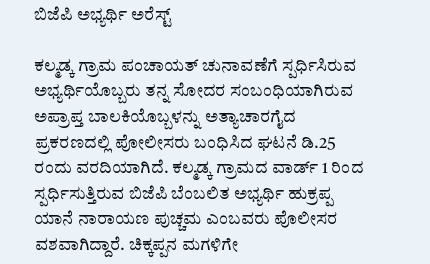ಬಿಜೆಪಿ ಅಭ್ಯರ್ಥಿ ಅರೆಸ್ಟ್

ಕಲ್ಮಡ್ಕ ಗ್ರಾಮ ಪಂಚಾಯತ್ ಚುನಾವಣೆಗೆ ಸ್ಪರ್ಧಿಸಿರುವ ಅಭ್ಯರ್ಥಿಯೊಬ್ಬರು ತನ್ನ ಸೋದರ ಸಂಬಂಧಿಯಾಗಿರುವ ಅಪ್ರಾಪ್ತ ಬಾಲಕಿಯೊಬ್ಬಳನ್ನು ಅತ್ಯಾಚಾರಗೈದ ಪ್ರಕರಣದಲ್ಲಿ ಪೋಲೀಸರು ಬಂಧಿಸಿದ ಘಟನೆ ಡಿ.25 ರಂದು ವರದಿಯಾಗಿದೆ. ಕಲ್ಮಡ್ಕ ಗ್ರಾಮದ ವಾರ್ಡ್ 1 ರಿಂದ ಸ್ಪರ್ಧಿಸುತ್ತಿರುವ ಬಿಜೆಪಿ ಬೆಂಬಲಿತ ಅಭ್ಯರ್ಥಿ ಹುಕ್ರಪ್ಪ ಯಾನೆ ನಾರಾಯಣ ಪುಚ್ಚಮ ಎಂಬವರು ಪೊಲೀಸರ ವಶವಾಗಿದ್ದಾರೆ. ಚಿಕ್ಕಪ್ಪನ ಮಗಳಿಗೇ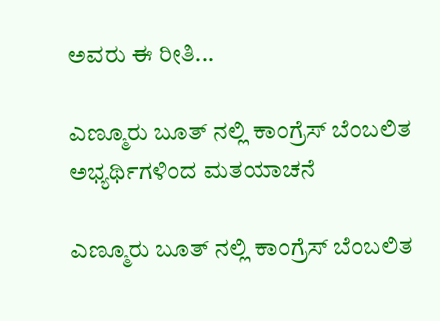ಅವರು ಈ ರೀತಿ...

ಎಣ್ಮೂರು ಬೂತ್ ನಲ್ಲಿ ಕಾಂಗ್ರೆಸ್ ಬೆಂಬಲಿತ ಅಭ್ಯರ್ಥಿಗಳಿಂದ ಮತಯಾಚನೆ

ಎಣ್ಮೂರು ಬೂತ್ ನಲ್ಲಿ ಕಾಂಗ್ರೆಸ್ ಬೆಂಬಲಿತ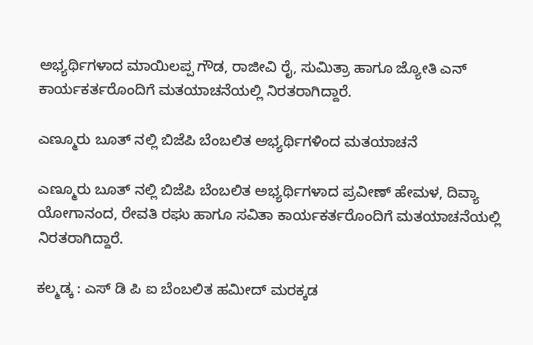ಅಭ್ಯರ್ಥಿಗಳಾದ ಮಾಯಿಲಪ್ಪ ಗೌಡ, ರಾಜೀವಿ ರೈ, ಸುಮಿತ್ರಾ ಹಾಗೂ ಜ್ಯೋತಿ ಎನ್ ಕಾರ್ಯಕರ್ತರೊಂದಿಗೆ ಮತಯಾಚನೆಯಲ್ಲಿ ನಿರತರಾಗಿದ್ದಾರೆ.

ಎಣ್ಮೂರು ಬೂತ್ ನಲ್ಲಿ ಬಿಜೆಪಿ ಬೆಂಬಲಿತ ಅಭ್ಯರ್ಥಿಗಳಿಂದ ಮತಯಾಚನೆ

ಎಣ್ಮೂರು ಬೂತ್ ನಲ್ಲಿ ಬಿಜೆಪಿ ಬೆಂಬಲಿತ ಅಭ್ಯರ್ಥಿಗಳಾದ ಪ್ರವೀಣ್ ಹೇಮಳ, ದಿವ್ಯಾ ಯೋಗಾನಂದ, ರೇವತಿ ರಘು ಹಾಗೂ ಸವಿತಾ ಕಾರ್ಯಕರ್ತರೊಂದಿಗೆ ಮತಯಾಚನೆಯಲ್ಲಿ ನಿರತರಾಗಿದ್ದಾರೆ.

ಕಲ್ಮಡ್ಕ : ಎಸ್ ಡಿ ಪಿ ಐ ಬೆಂಬಲಿತ ಹಮೀದ್ ಮರಕ್ಕಡ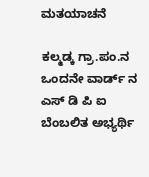ಮತಯಾಚನೆ

ಕಲ್ಮಡ್ಕ ಗ್ರಾ.ಪಂ.ನ ಒಂದನೇ ವಾರ್ಡ್ ನ ಎಸ್ ಡಿ ಪಿ ಐ ಬೆಂಬಲಿತ ಅಭ್ಯರ್ಥಿ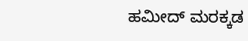ಹಮೀದ್ ಮರಕ್ಕಡ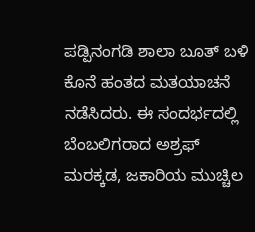ಪಡ್ಪಿನಂಗಡಿ ಶಾಲಾ ಬೂತ್ ಬಳಿ ಕೊನೆ ಹಂತದ ಮತಯಾಚನೆ ನಡೆಸಿದರು. ಈ ಸಂದರ್ಭದಲ್ಲಿ ಬೆಂಬಲಿಗರಾದ ಅಶ್ರಫ್ ಮರಕ್ಕಡ, ಜಕಾರಿಯ ಮುಚ್ಚಿಲ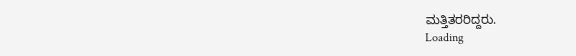ಮತ್ತಿತರರಿದ್ದರು.
Loading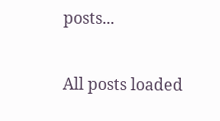posts...

All posts loaded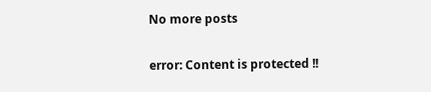No more posts

error: Content is protected !!